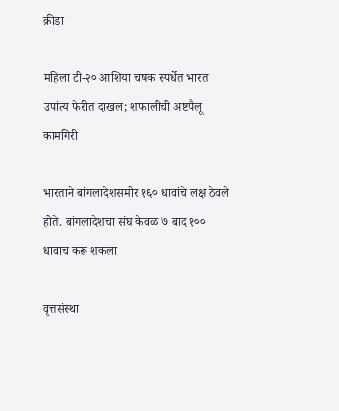क्रीडा

महिला टी-२० आशिया चषक स्पर्धेत भारत उपांत्य फेरीत दाखल; शफालीची अष्टपैलू कामगिरी

भारताने बांगलादेशसमोर १६० धावांचे लक्ष ठेवले होते. बांगलादेशचा संघ केवळ ७ बाद १०० धावाच करू शकला

वृत्तसंस्था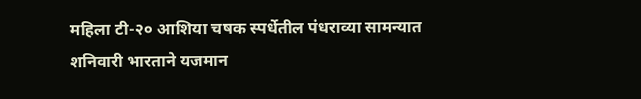महिला टी-२० आशिया चषक स्पर्धेतील पंधराव्या सामन्यात शनिवारी भारताने यजमान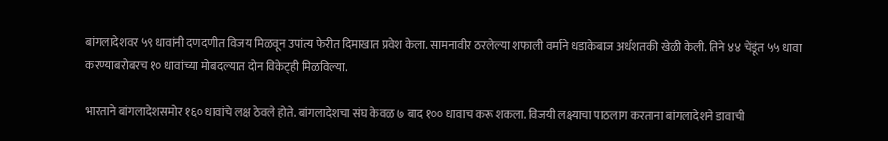बांगलादेशवर ५९ धावांनी दणदणीत विजय मिळवून उपांत्य फेरीत दिमाखात प्रवेश केला. सामनावीर ठरलेल्या शफाली वर्माने धडाकेबाज अर्धशतकी खेळी केली. तिने ४४ चेंडूंत ५५ धावा करण्याबरोबरच १० धावांच्या मोबदल्यात दोन विकेट‌्ही मिळविल्या.

भारताने बांगलादेशसमोर १६० धावांचे लक्ष ठेवले होते. बांगलादेशचा संघ केवळ ७ बाद १०० धावाच करू शकला. विजयी लक्ष्याचा पाठलाग करताना बांगलादेशने डावाची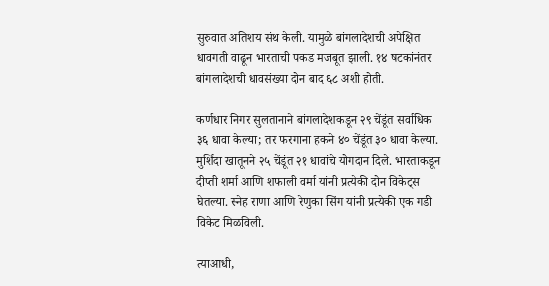सुरुवात अतिशय संथ केली. यामुळे बांगलादेशची अपेक्षित धावगती वाढून भारताची पकड मजबूत झाली. १४ षटकांनंतर बांगलादेशची धावसंख्या दोन बाद ६८ अशी होती.

कर्णधार निगर सुलतानाने बांगलादेशकडून २९ चेंडूंत सर्वाधिक ३६ धावा केल्या; तर फरगाना हकने ४० चेंडूंत ३० धावा केल्या. मुर्शिदा खातूनने २५ चेंडूंत २१ धावांचे योगदान दिले. भारताकडून दीप्ती शर्मा आणि शफाली वर्मा यांनी प्रत्येकी दोन विकेट्स घेतल्या. स्नेह राणा आणि रेणुका सिंग यांनी प्रत्येकी एक गडी विकेट मिळविली.

त्याआधी,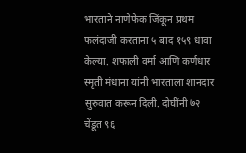भारताने नाणेफेक जिंकून प्रथम फलंदाजी करताना ५ बाद १५९ धावा केल्या. शफाली वर्मा आणि कर्णधार स्मृती मंधाना यांनी भारताला शानदार सुरुवात करून दिली. दोघींनी ७२ चेंडूत ९६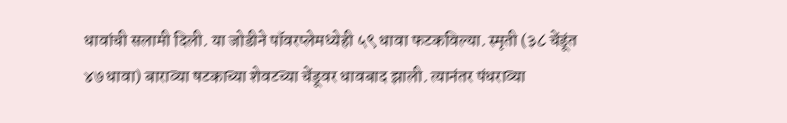धावांची सलामी दिली. या जोडीने पॉवरप्लेमध्येही ५९ धावा फटकविल्या. स्मृती (३८ चेंडूंत ४७ धावा) बाराव्या षटकाच्या शेवटच्या चेंडूवर धावबाद झाली. त्यानंतर पंधराव्या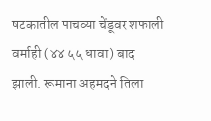षटकातील पाचव्या चेंडूवर शफाली वर्माही (४४ ५५ धावा) बाद झाली. रूमाना अहमदने तिला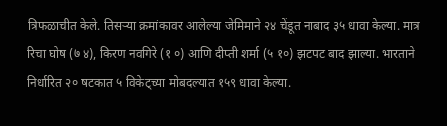त्रिफळाचीत केले. तिसऱ्या क्रमांकावर आलेल्या जेमिमाने २४ चेंडूत नाबाद ३५ धावा केल्या. मात्र रिचा घोष (७ ४), किरण नवगिरे (१ ०) आणि दीप्ती शर्मा (५ १०) झटपट बाद झाल्या. भारताने निर्धारित २० षटकात ५ विकेट्च्या मोबदल्यात १५९ धावा केल्या.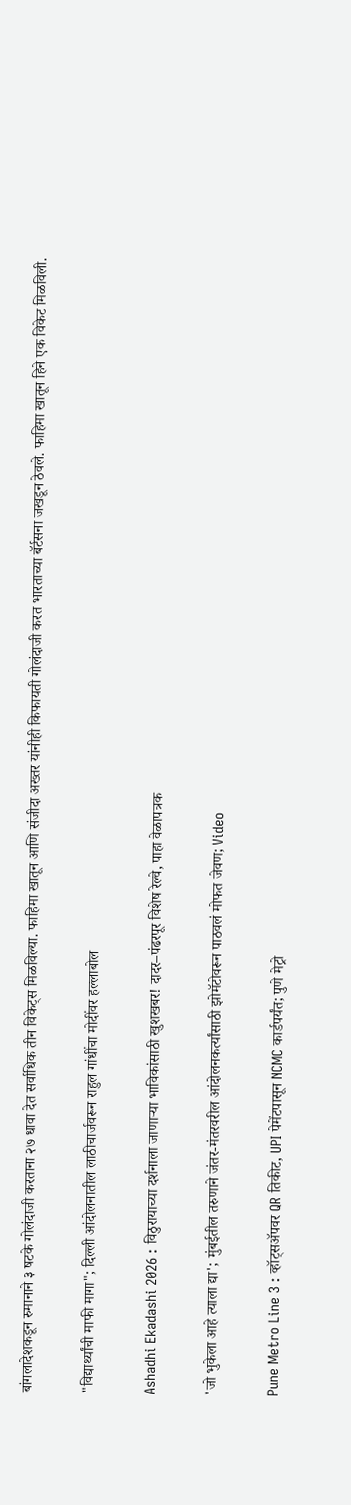बांगलादेशकडून रुमानाने ३ षटके गोलंदाजी करताना २७ धावा देत सर्वाधिक तीन विकेट‌्स मिळविल्या. फाहिमा खातून आणि संजीदा अख्तर यांनीही किफायती गोलंदाजी करत भारताच्या बॅर्टसना जखडून ठेवले. फाहिमा खातून हिने एक विकेट मिळविली.

"विद्यार्थ्यांची माफी मागा"; दिल्ली आंदोलनातील लाठीचार्जवरून राहुल गांधींचा मोदींवर हल्लाबोल

Ashadhi Ekadashi 2026 : विठुरायाच्या दर्शनाला जाणाऱ्या भाविकांसाठी खुशखबर! दादर–पंढरपूर विशेष रेल्वे, पाहा वेळापत्रक

'जो भुकेला आहे त्याला द्या'; मुंबईतील तरुणाने जंतर-मंतरवरील आंदोलनकर्त्यांसाठी झोमॅटोवरून पाठवलं मोफत जेवण; Video

Pune Metro Line 3 : व्हॉट्सॲपवर QR तिकीट, UPI पेमेंटपासून NCMC कार्डपर्यंत; पुणे मेट्रो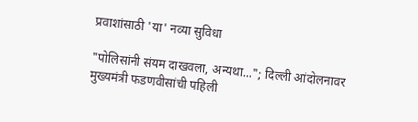प्रवाशांसाठी 'या' नव्या सुविधा

"पोलिसांनी संयम दाखवला, अन्यथा..."; दिल्ली आंदोलनावर मुख्यमंत्री फडणवीसांची पहिली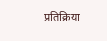प्रतिक्रिया